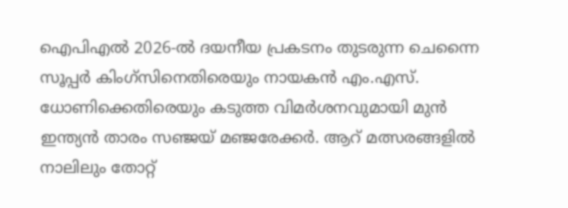ഐപിഎൽ 2026-ൽ ദയനീയ പ്രകടനം തുടരുന്ന ചെന്നൈ സൂപ്പർ കിംഗ്സിനെതിരെയും നായകൻ എം.എസ്. ധോണിക്കെതിരെയും കടുത്ത വിമർശനവുമായി മുൻ ഇന്ത്യൻ താരം സഞ്ജയ് മഞ്ജരേക്കർ. ആറ് മത്സരങ്ങളിൽ നാലിലും തോറ്റ്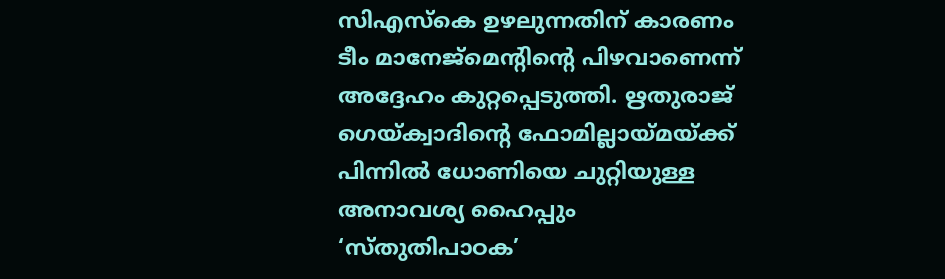സിഎസ്കെ ഉഴലുന്നതിന് കാരണം ടീം മാനേജ്മെന്റിന്റെ പിഴവാണെന്ന് അദ്ദേഹം കുറ്റപ്പെടുത്തി. ഋതുരാജ് ഗെയ്ക്വാദിന്റെ ഫോമില്ലായ്മയ്ക്ക് പിന്നിൽ ധോണിയെ ചുറ്റിയുള്ള അനാവശ്യ ഹൈപ്പും ‘സ്തുതിപാഠക’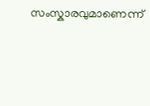സംസ്കാരവുമാണെന്ന്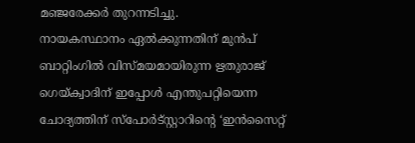മഞ്ജരേക്കർ തുറന്നടിച്ചു.
നായകസ്ഥാനം ഏൽക്കുന്നതിന് മുൻപ് ബാറ്റിംഗിൽ വിസ്മയമായിരുന്ന ഋതുരാജ് ഗെയ്ക്വാദിന് ഇപ്പോൾ എന്തുപറ്റിയെന്ന ചോദ്യത്തിന് സ്പോർട്സ്റ്റാറിന്റെ ‘ഇൻസൈറ്റ്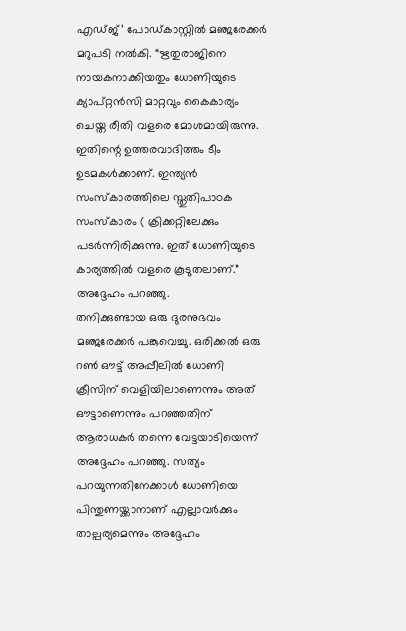എഡ്ജ്’ പോഡ്കാസ്റ്റിൽ മഞ്ജരേക്കർ മറുപടി നൽകി. “ഋതുരാജിനെ നായകനാക്കിയതും ധോണിയുടെ ക്യാപ്റ്റൻസി മാറ്റവും കൈകാര്യം ചെയ്ത രീതി വളരെ മോശമായിരുന്നു. ഇതിന്റെ ഉത്തരവാദിത്തം ടീം ഉടമകൾക്കാണ്. ഇന്ത്യൻ സംസ്കാരത്തിലെ സ്തുതിപാഠക സംസ്കാരം ( ക്രിക്കറ്റിലേക്കും പടർന്നിരിക്കുന്നു. ഇത് ധോണിയുടെ കാര്യത്തിൽ വളരെ കൂടുതലാണ്.” അദ്ദേഹം പറഞ്ഞു.
തനിക്കുണ്ടായ ഒരു ദുരനുഭവം മഞ്ജരേക്കർ പങ്കുവെച്ചു. ഒരിക്കൽ ഒരു റൺ ഔട്ട് അപ്പീലിൽ ധോണി ക്രീസിന് വെളിയിലാണെന്നും അത് ഔട്ടാണെന്നും പറഞ്ഞതിന് ആരാധകർ തന്നെ വേട്ടയാടിയെന്ന് അദ്ദേഹം പറഞ്ഞു. സത്യം പറയുന്നതിനേക്കാൾ ധോണിയെ പിന്തുണയ്ക്കാനാണ് എല്ലാവർക്കും താല്പര്യമെന്നും അദ്ദേഹം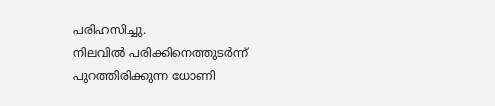പരിഹസിച്ചു.
നിലവിൽ പരിക്കിനെത്തുടർന്ന് പുറത്തിരിക്കുന്ന ധോണി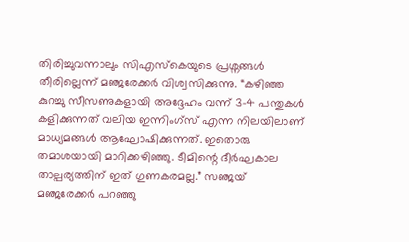തിരിച്ചുവന്നാലും സിഎസ്കെയുടെ പ്രശ്നങ്ങൾ തീരില്ലെന്ന് മഞ്ജരേക്കർ വിശ്വസിക്കുന്നു. “കഴിഞ്ഞ കുറച്ചു സീസണുകളായി അദ്ദേഹം വന്ന് 3-4 പന്തുകൾ കളിക്കുന്നത് വലിയ ഇന്നിംഗ്സ് എന്ന നിലയിലാണ് മാധ്യമങ്ങൾ ആഘോഷിക്കുന്നത്. ഇതൊരു തമാശയായി മാറിക്കഴിഞ്ഞു. ടീമിന്റെ ദീർഘകാല താല്പര്യത്തിന് ഇത് ഗുണകരമല്ല.” സഞ്ജയ് മഞ്ജരേക്കർ പറഞ്ഞു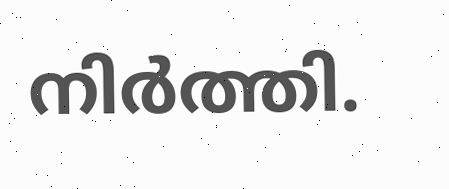നിർത്തി.